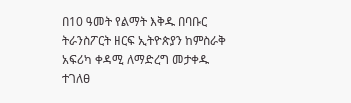በ10 ዓመት የልማት እቅዱ በባቡር ትራንስፖርት ዘርፍ ኢትዮጵያን ከምስራቅ አፍሪካ ቀዳሚ ለማድረግ መታቀዱ ተገለፀ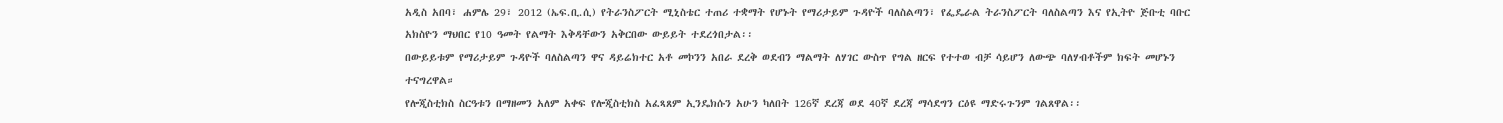አዲስ አበባ፣ ሐምሌ 29፣ 2012 (ኤፍ.ቢ.ሲ) የትራንስፖርት ሚኒስቴር ተጠሪ ተቋማት የሆኑት የማሪታይም ጉዳዮች ባለስልጣን፣ የፌዴራል ትራንስፖርት ባለስልጣን እና የኢትዮ ጅቡቲ ባቡር አክስዮን ማህበር የ10 ዓመት የልማት እቅዳቸውን አቅርበው ውይይት ተደረጎበታል፡፡
በውይይቱም የማሪታይም ጉዳዮች ባለስልጣን ዋና ዳይሬክተር አቶ መኮንን አበራ ደረቅ ወደብን ማልማት ለሃገር ውስጥ የግል ዘርፍ የተተወ ብቻ ሳይሆን ለውጭ ባለሃብቶችም ክፍት መሆኑን ተናግረዋል።
የሎጂስቲክስ ስርዓቱን በማዘመን አለም አቀፍ የሎጂስቲክስ አፈጻጸም ኢንዴክሱን አሁን ካለበት 126ኛ ደረጃ ወደ 40ኛ ደረጃ ማሳደግን ርዕዩ ማድሩጉንም ገልጸዋል፡፡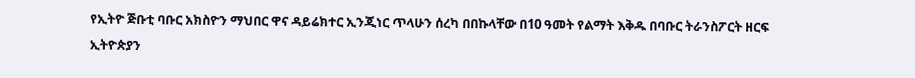የኢትዮ ጅቡቲ ባቡር አክስዮን ማህበር ዋና ዳይሬክተር ኢንጂነር ጥላሁን ሰረካ በበኩላቸው በ10 ዓመት የልማት እቅዱ በባቡር ትራንስፖርት ዘርፍ ኢትዮጵያን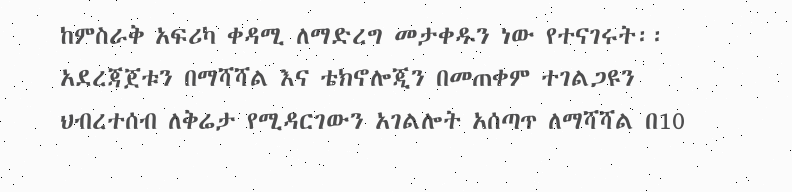ከምስራቅ አፍሪካ ቀዳሚ ለማድረግ መታቀዱን ነው የተናገሩት፡፡
አደረጃጀቱን በማሻሻል እና ቴክኖሎጂን በመጠቀም ተገልጋዩን ህብረተሰብ ለቅሬታ የሚዳርገውን አገልሎት አሰጣጥ ለማሻሻል በ10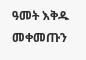ዓመት እቅዱ መቀመጡን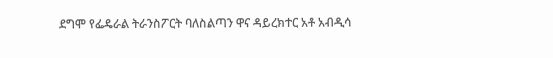ደግሞ የፌዴራል ትራንስፖርት ባለስልጣን ዋና ዳይረክተር አቶ አብዲሳ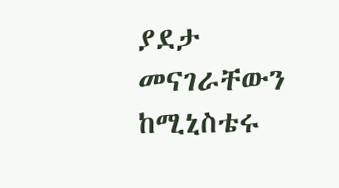ያደታ መናገራቸውን ከሚኒስቴሩ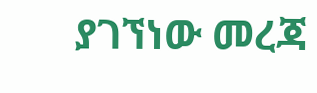ያገኘነው መረጃ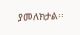ያመለክታል፡፡